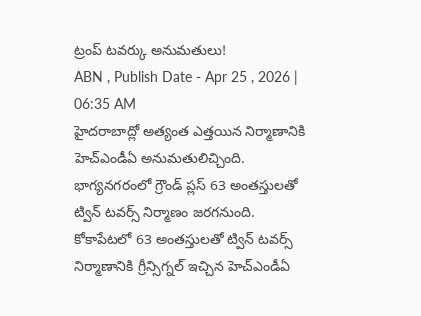ట్రంప్ టవర్కు అనుమతులు!
ABN , Publish Date - Apr 25 , 2026 | 06:35 AM
హైదరాబాద్లో అత్యంత ఎత్తయిన నిర్మాణానికి హెచ్ఎండీఏ అనుమతులిచ్చింది. భాగ్యనగరంలో గ్రౌండ్ ప్లస్ 63 అంతస్తులతో ట్విన్ టవర్స్ నిర్మాణం జరగనుంది.
కోకాపేటలో 63 అంతస్తులతో ట్విన్ టవర్స్
నిర్మాణానికి గ్రీన్సిగ్నల్ ఇచ్చిన హెచ్ఎండీఏ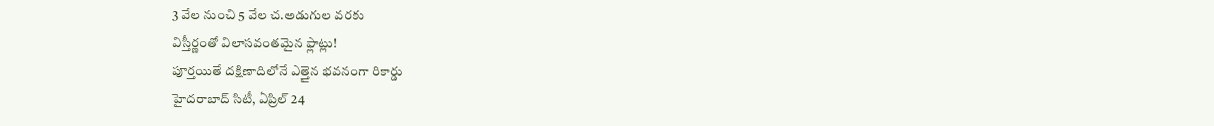3 వేల నుంచి 5 వేల చ.అడుగుల వరకు
విస్తీర్ణంతో విలాసవంతమైన ఫ్లాట్లు!
పూర్తయితే దక్షిణాదిలోనే ఎత్తైన భవనంగా రికార్డు
హైదరాబాద్ సిటీ, ఏప్రిల్ 24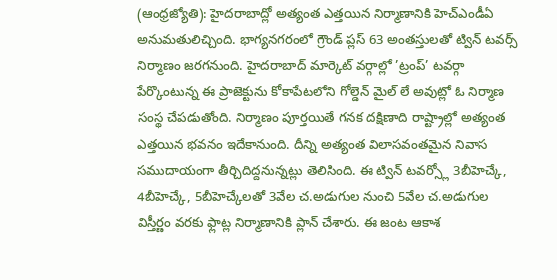(ఆంధ్రజ్యోతి): హైదరాబాద్లో అత్యంత ఎత్తయిన నిర్మాణానికి హెచ్ఎండీఏ అనుమతులిచ్చింది. భాగ్యనగరంలో గ్రౌండ్ ప్లస్ 63 అంతస్తులతో ట్విన్ టవర్స్ నిర్మాణం జరగనుంది. హైదరాబాద్ మార్కెట్ వర్గాల్లో ’ట్రంప్’ టవర్గా పేర్కొంటున్న ఈ ప్రాజెక్టును కోకాపేటలోని గోల్డెన్ మైల్ లే అవుట్లో ఓ నిర్మాణ సంస్థ చేపడుతోంది. నిర్మాణం పూర్తయితే గనక దక్షిణాది రాష్ట్రాల్లో అత్యంత ఎత్తయిన భవనం ఇదేకానుంది. దీన్ని అత్యంత విలాసవంతమైన నివాస సముదాయంగా తీర్చిదిద్దనున్నట్లు తెలిసింది. ఈ ట్విన్ టవర్స్లో 3బీహెచ్కే, 4బీహెచ్కే, 5బీహెచ్కేలతో 3వేల చ.అడుగుల నుంచి 5వేల చ.అడుగుల విస్తీర్ణం వరకు ఫ్లాట్ల నిర్మాణానికి ప్లాన్ చేశారు. ఈ జంట ఆకాశ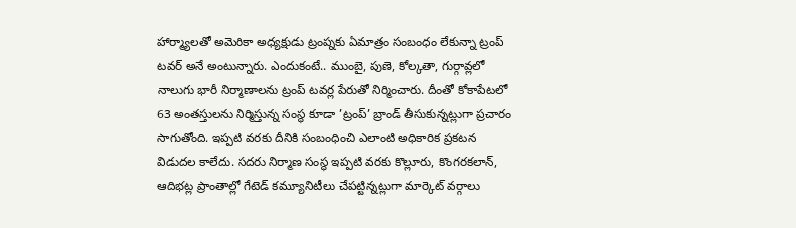హార్మ్యాలతో అమెరికా అధ్యక్షుడు ట్రంప్నకు ఏమాత్రం సంబంధం లేకున్నా ట్రంప్ టవర్ అనే అంటున్నారు. ఎందుకంటే.. ముంబై, పుణె, కోల్కతా, గుర్గావ్లలో నాలుగు భారీ నిర్మాణాలను ట్రంప్ టవర్ల పేరుతో నిర్మించారు. దీంతో కోకాపేటలో 63 అంతస్తులను నిర్మిస్తున్న సంస్థ కూడా ’ట్రంప్’ బ్రాండ్ తీసుకున్నట్లుగా ప్రచారం సాగుతోంది. ఇప్పటి వరకు దీనికి సంబంధించి ఎలాంటి అధికారిక ప్రకటన విడుదల కాలేదు. సదరు నిర్మాణ సంస్థ ఇప్పటి వరకు కొల్లూరు, కొంగరకలాన్, ఆదిభట్ల ప్రాంతాల్లో గేటెడ్ కమ్యూనిటీలు చేపట్టిన్నట్లుగా మార్కెట్ వర్గాలు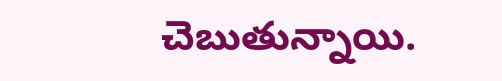చెబుతున్నాయి.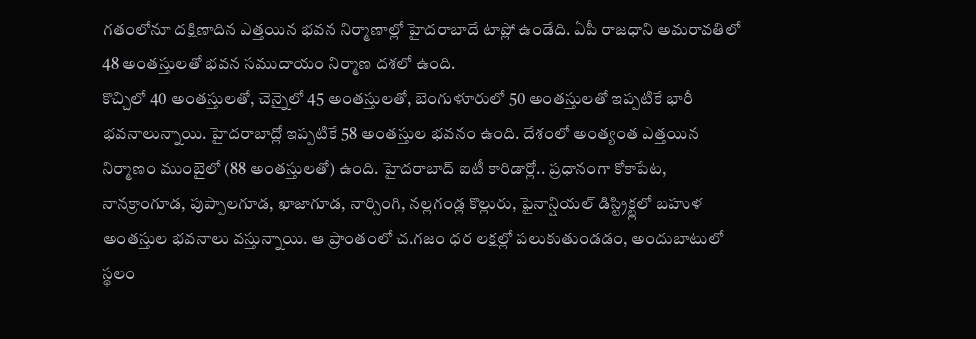గతంలోనూ దక్షిణాదిన ఎత్తయిన భవన నిర్మాణాల్లో హైదరాబాదే టాప్లో ఉండేది. ఏపీ రాజధాని అమరావతిలో 48 అంతస్తులతో భవన సముదాయం నిర్మాణ దశలో ఉంది.
కొచ్చిలో 40 అంతస్తులతో, చెన్నైలో 45 అంతస్తులతో, బెంగుళూరులో 50 అంతస్తులతో ఇప్పటికే భారీ భవనాలున్నాయి. హైదరాబాద్లో ఇప్పటికే 58 అంతస్తుల భవనం ఉంది. దేశంలో అంత్యంత ఎత్తయిన నిర్మాణం ముంబైలో (88 అంతస్తులతో) ఉంది. హైదరాబాద్ ఐటీ కారిడార్లో.. ప్రధానంగా కోకాపేట, నానక్రాంగూడ, పుప్పాలగూడ, ఖాజాగూడ, నార్సింగి, నల్లగండ్ల కొల్లురు, ఫైనాన్షియల్ డిస్ట్రిక్ట్లలో బహుళ అంతస్తుల భవనాలు వస్తున్నాయి. ఆ ప్రాంతంలో చ.గజం ధర లక్షల్లో పలుకుతుండడం, అందుబాటులో స్థలం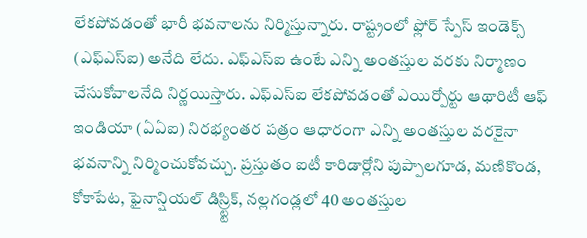లేకపోవడంతో భారీ భవనాలను నిర్మిస్తున్నారు. రాష్ట్రంలో ఫ్లోర్ స్పేస్ ఇండెక్స్ (ఎఫ్ఎస్ఐ) అనేది లేదు. ఎఫ్ఎస్ఐ ఉంటే ఎన్ని అంతస్తుల వరకు నిర్మాణం చేసుకోవాలనేది నిర్ణయిస్తారు. ఎఫ్ఎస్ఐ లేకపోవడంతో ఎయిర్పోర్టు ఆథారిటీ ఆఫ్ ఇండియా (ఏఏఐ) నిరభ్యంతర పత్రం ఆధారంగా ఎన్ని అంతస్తుల వరకైనా భవనాన్ని నిర్మించుకోవచ్చు. ప్రస్తుతం ఐటీ కారిడార్లోని పుప్పాలగూడ, మణికొండ, కోకాపేట, ఫైనాన్షియల్ డిస్ర్ట్టిక్, నల్లగండ్లలో 40 అంతస్తుల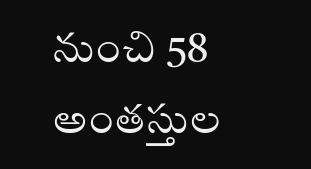నుంచి 58 అంతస్తుల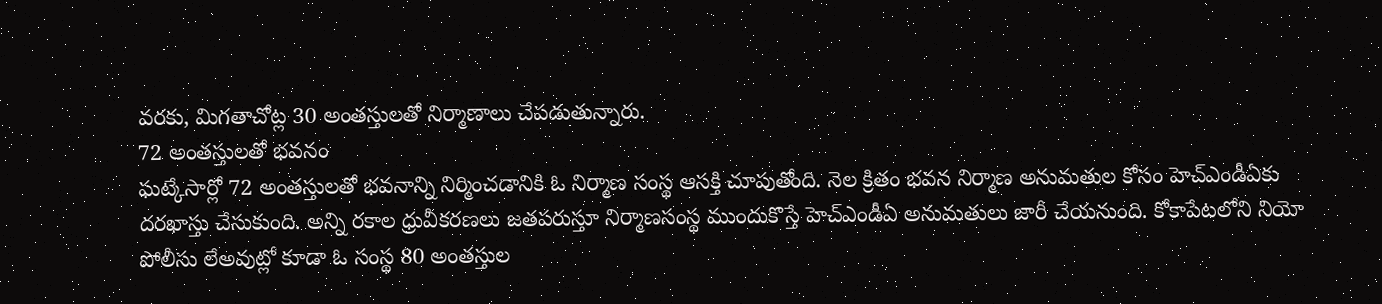వరకు, మిగతాచోట్ల 30 అంతస్తులతో నిర్మాణాలు చేపడుతున్నారు.
72 అంతస్తులతో భవనం
ఘట్కేసార్లో 72 అంతస్తులతో భవనాన్ని నిర్మించడానికి ఓ నిర్మాణ సంస్థ ఆసక్తి చూపుతోంది. నెల క్రితం భవన నిర్మాణ అనుమతుల కోసం హెచ్ఎండీఏకు దరఖాస్తు చేసుకుంది. అన్ని రకాల ధ్రువీకరణలు జతపరుస్తూ నిర్మాణసంస్థ ముందుకొస్తే హెచ్ఎండీఏ అనుమతులు జారీ చేయనుంది. కోకాపేటలోని నియో పోలీసు లేఅవుట్లో కూడా ఓ సంస్థ 80 అంతస్తుల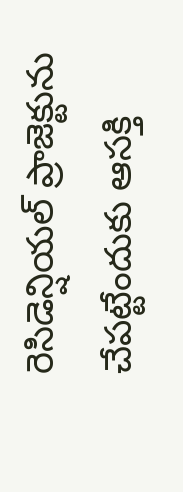రెసిడెన్షియల్ ప్రాజెక్టును చేపట్టేందుకు ఆసక్తి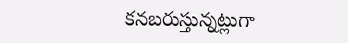కనబరుస్తున్నట్లుగా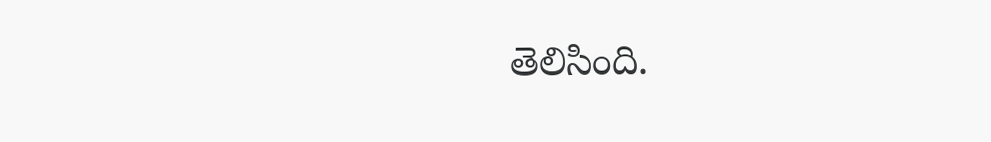తెలిసింది.